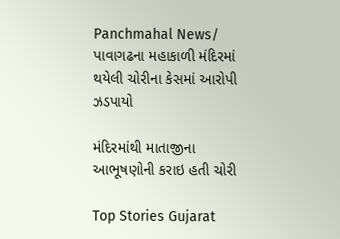Panchmahal News/ પાવાગઢના મહાકાળી મંદિરમાં થયેલી ચોરીના કેસમાં આરોપી ઝડપાયો

મંદિરમાંથી માતાજીના આભૂષણોની કરાઇ હતી ચોરી

Top Stories Gujarat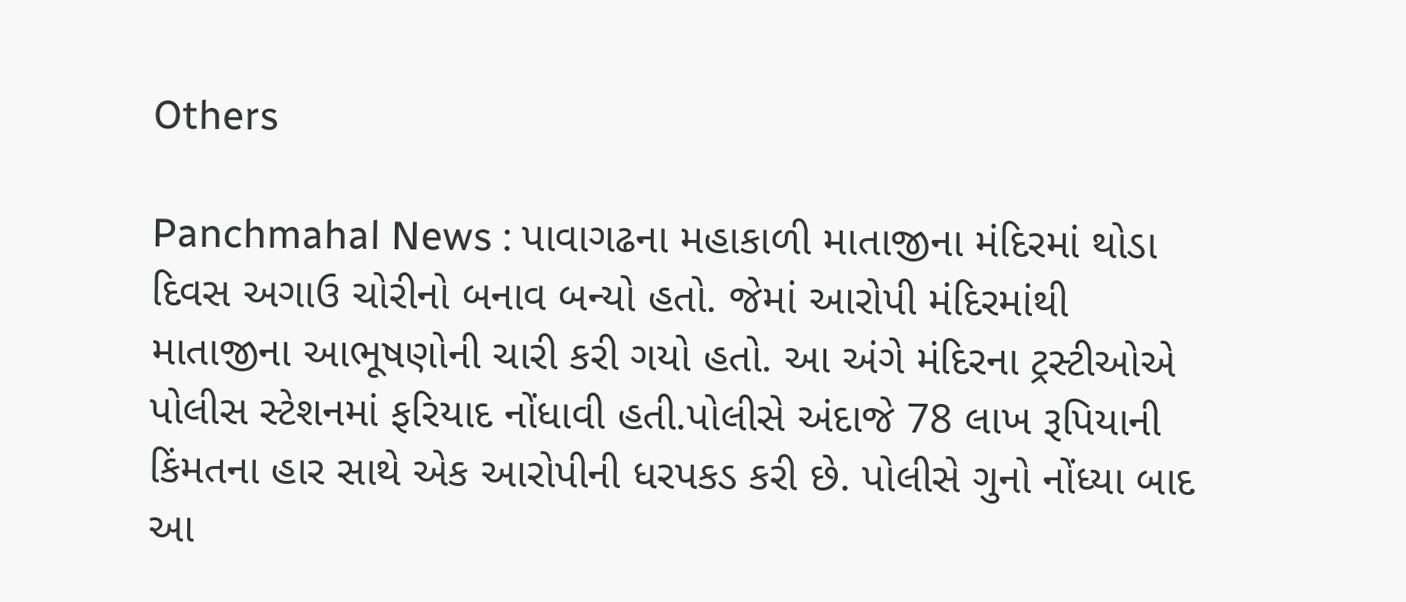Others

Panchmahal News : પાવાગઢના મહાકાળી માતાજીના મંદિરમાં થોડા દિવસ અગાઉ ચોરીનો બનાવ બન્યો હતો. જેમાં આરોપી મંદિરમાંથી માતાજીના આભૂષણોની ચારી કરી ગયો હતો. આ અંગે મંદિરના ટ્રસ્ટીઓએ પોલીસ સ્ટેશનમાં ફરિયાદ નોંધાવી હતી.પોલીસે અંદાજે 78 લાખ રૂપિયાની કિંમતના હાર સાથે એક આરોપીની ધરપકડ કરી છે. પોલીસે ગુનો નોંધ્યા બાદ આ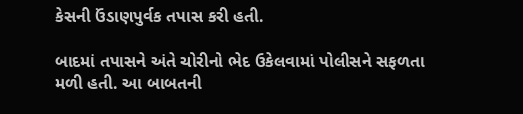કેસની ઉંડાણપુર્વક તપાસ કરી હતી.

બાદમાં તપાસને અંતે ચોરીનો ભેદ ઉકેલવામાં પોલીસને સફળતા મળી હતી. આ બાબતની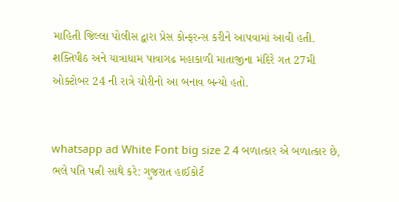માહિતી જિલ્લા પોલીસ દ્વારા પ્રેસ કોન્ફરન્સ કરીને આપવામાં આવી હતી. શક્તિપીઠ અને યાત્રાધામ પાવાગઢ મહાકાળી માતાજીના મંદિરે ગત 27મી ઓક્ટોબર 24 ની રાત્રે ચોરીનો આ બનાવ બન્યો હતો.


whatsapp ad White Font big size 2 4 બળાત્કાર એ બળાત્કાર છે, ભલે પતિ પત્ની સાથે કરે: ગુજરાત હાઈકોર્ટ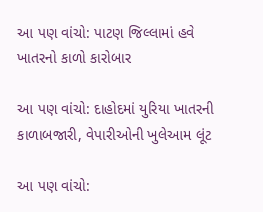આ પણ વાંચો: પાટણ જિલ્લામાં હવે ખાતરનો કાળો કારોબાર

આ પણ વાંચો: દાહોદમાં યુરિયા ખાતરની કાળાબજારી, વેપારીઓની ખુલેઆમ લૂંટ

આ પણ વાંચો: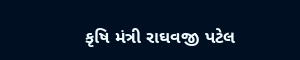કૃષિ મંત્રી રાઘવજી પટેલ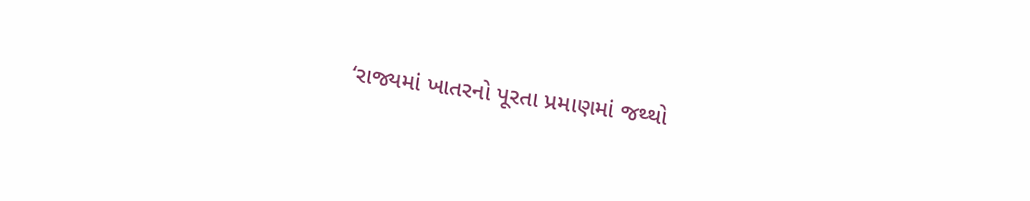‘રાજ્યમાં ખાતરનો પૂરતા પ્રમાણમાં જથ્થો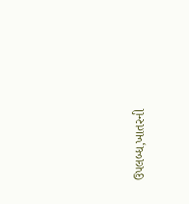ઉપલબ્ધ,ખાતરની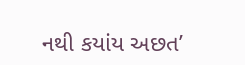નથી કયાંય અછત’